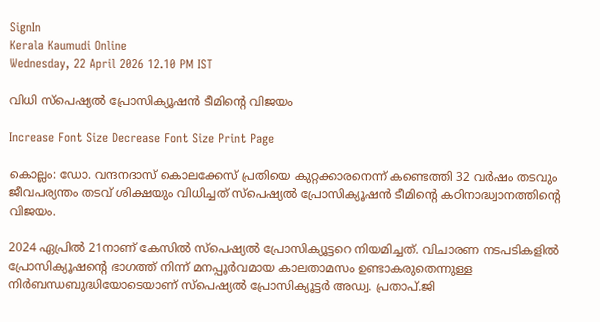SignIn
Kerala Kaumudi Online
Wednesday, 22 April 2026 12.10 PM IST

വിധി സ്പെഷ്യൽ പ്രോസിക്യൂഷൻ ടീമിന്റെ വിജയം

Increase Font Size Decrease Font Size Print Page

കൊല്ലം: ഡോ. വന്ദനദാസ് കൊലക്കേസ് പ്രതിയെ കുറ്റക്കാരനെന്ന് കണ്ടെത്തി 32 വർഷം തടവും ജീവപര്യന്തം തടവ് ശിക്ഷയും വിധിച്ചത് സ്പെഷ്യൽ പ്രോസിക്യൂഷൻ ടീമിന്റെ കഠിനാദ്ധ്വാനത്തിന്റെ വിജയം.

2024 ഏപ്രിൽ 21നാണ് കേസിൽ സ്പെഷ്യൽ പ്രോസിക്യൂട്ടറെ നിയമിച്ചത്. വിചാരണ നടപടികളിൽ പ്രോസിക്യൂഷന്റെ ഭാഗത്ത് നിന്ന് മനപ്പൂർവമായ കാലതാമസം ഉണ്ടാകരുതെന്നുള്ള നിർബന്ധബുദ്ധിയോടെയാണ് സ്പെഷ്യൽ പ്രോസിക്യൂട്ടർ അഡ്വ. പ്രതാപ്.ജി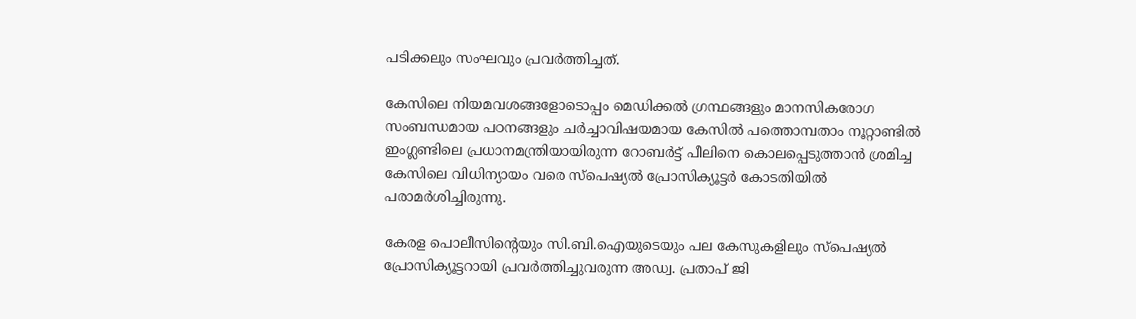പടിക്കലും സംഘവും പ്രവർത്തിച്ചത്.

കേസിലെ നിയമവശങ്ങളോടൊപ്പം മെഡിക്കൽ ഗ്രന്ഥങ്ങളും മാനസികരോഗ സംബന്ധമായ പഠനങ്ങളും ചർച്ചാവിഷയമായ കേസിൽ പത്തൊമ്പതാം നൂറ്റാണ്ടിൽ ഇംഗ്ലണ്ടിലെ പ്രധാനമന്ത്രിയായിരുന്ന റോബർട്ട് പീലിനെ കൊലപ്പെടുത്താൻ ശ്രമിച്ച കേസിലെ വിധിന്യായം വരെ സ്പെഷ്യൽ പ്രോസിക്യൂട്ടർ കോടതിയിൽ പരാമർശിച്ചിരുന്നു.

കേരള പൊലീസിന്റെയും സി.ബി.ഐയുടെയും പല കേസുകളിലും സ്പെഷ്യൽ പ്രോസിക്യൂട്ടറായി പ്രവർത്തിച്ചുവരുന്ന അഡ്വ. പ്രതാപ് ജി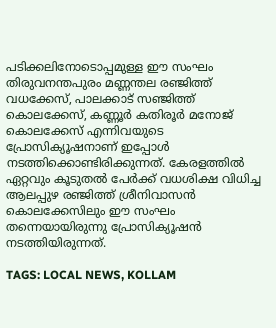പടിക്കലിനോടൊപ്പമുള്ള ഈ സംഘം തിരുവനന്തപുരം മണ്ണന്തല രഞ്ജിത്ത് വധക്കേസ്, പാലക്കാട് സഞ്ജിത്ത് കൊലക്കേസ്, കണ്ണൂർ കതിരൂർ മനോജ് കൊലക്കേസ് എന്നിവയുടെ പ്രോസിക്യൂഷനാണ് ഇപ്പോൾ നടത്തിക്കൊണ്ടിരിക്കുന്നത്. കേരളത്തിൽ ഏറ്റവും കൂടുതൽ പേർക്ക് വധശിക്ഷ വിധിച്ച ആലപ്പുഴ രഞ്ജിത്ത് ശ്രീനിവാസൻ കൊലക്കേസിലും ഈ സംഘം തന്നെയായിരുന്നു പ്രോസിക്യൂഷൻ നടത്തിയിരുന്നത്.

TAGS: LOCAL NEWS, KOLLAM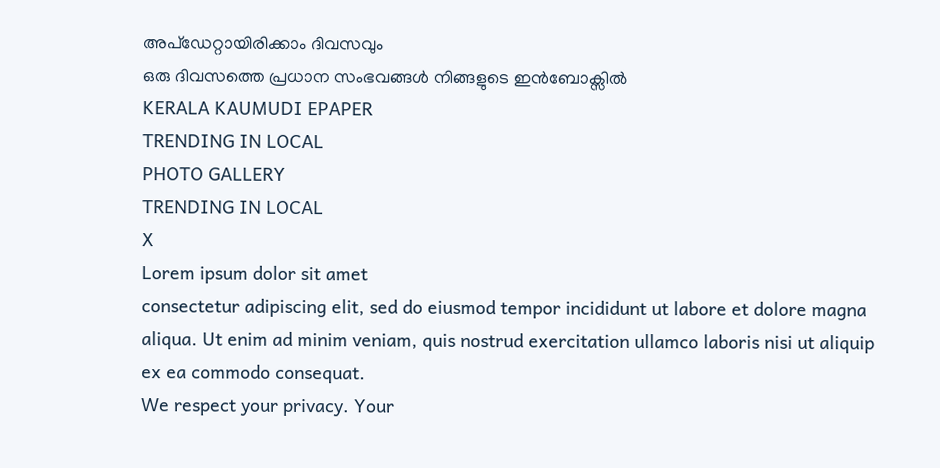അപ്ഡേറ്റായിരിക്കാം ദിവസവും
ഒരു ദിവസത്തെ പ്രധാന സംഭവങ്ങൾ നിങ്ങളുടെ ഇൻബോക്സിൽ
KERALA KAUMUDI EPAPER
TRENDING IN LOCAL
PHOTO GALLERY
TRENDING IN LOCAL
X
Lorem ipsum dolor sit amet
consectetur adipiscing elit, sed do eiusmod tempor incididunt ut labore et dolore magna aliqua. Ut enim ad minim veniam, quis nostrud exercitation ullamco laboris nisi ut aliquip ex ea commodo consequat.
We respect your privacy. Your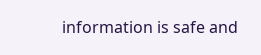information is safe and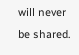will never be shared.